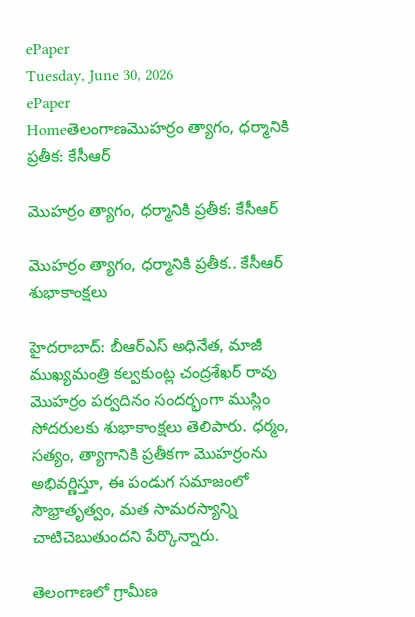ePaper
Tuesday, June 30, 2026
ePaper
Homeతెలంగాణమొహర్రం త్యాగం, ధర్మానికి ప్రతీక: కేసీఆర్

మొహర్రం త్యాగం, ధర్మానికి ప్రతీక: కేసీఆర్

మొహర్రం త్యాగం, ధర్మానికి ప్రతీక.. కేసీఆర్ శుభాకాంక్షలు

హైదరాబాద్: బీఆర్ఎస్ అధినేత, మాజీ ముఖ్యమంత్రి కల్వకుంట్ల చంద్రశేఖర్ రావు మొహర్రం పర్వదినం సందర్భంగా ముస్లిం సోదరులకు శుభాకాంక్షలు తెలిపారు. ధర్మం, సత్యం, త్యాగానికి ప్రతీకగా మొహర్రంను అభివర్ణిస్తూ, ఈ పండుగ సమాజంలో సౌభ్రాతృత్వం, మత సామరస్యాన్ని చాటిచెబుతుందని పేర్కొన్నారు.

తెలంగాణలో గ్రామీణ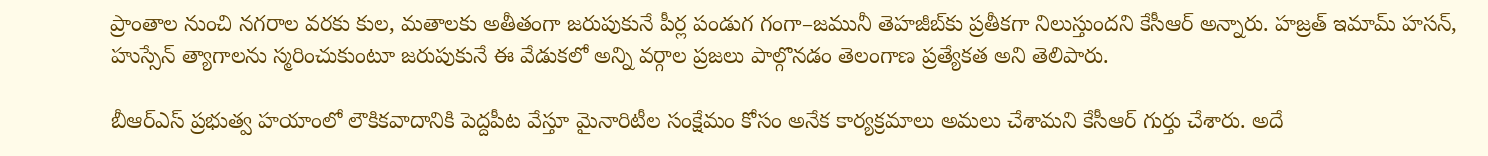ప్రాంతాల నుంచి నగరాల వరకు కుల, మతాలకు అతీతంగా జరుపుకునే పీర్ల పండుగ గంగా–జమునీ తెహజీబ్‌కు ప్రతీకగా నిలుస్తుందని కేసీఆర్ అన్నారు. హజ్రత్ ఇమామ్ హసన్, హుస్సేన్ త్యాగాలను స్మరించుకుంటూ జరుపుకునే ఈ వేడుకలో అన్ని వర్గాల ప్రజలు పాల్గొనడం తెలంగాణ ప్రత్యేకత అని తెలిపారు.

బీఆర్ఎస్ ప్రభుత్వ హయాంలో లౌకికవాదానికి పెద్దపీట వేస్తూ మైనారిటీల సంక్షేమం కోసం అనేక కార్యక్రమాలు అమలు చేశామని కేసీఆర్ గుర్తు చేశారు. అదే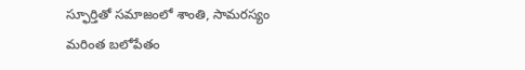స్ఫూర్తితో సమాజంలో శాంతి, సామరస్యం మరింత బలోపేతం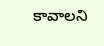కావాలని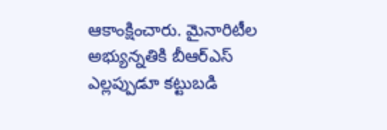ఆకాంక్షించారు. మైనారిటీల అభ్యున్నతికి బీఆర్ఎస్ ఎల్లప్పుడూ కట్టుబడి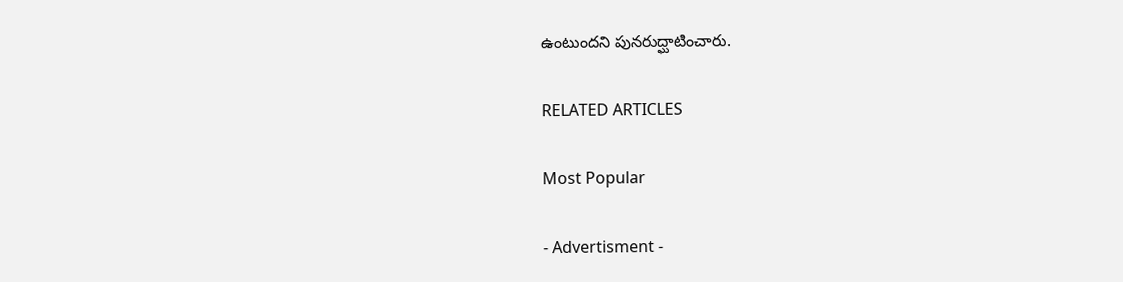ఉంటుందని పునరుద్ఘాటించారు.

RELATED ARTICLES

Most Popular

- Advertisment -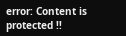error: Content is protected !!